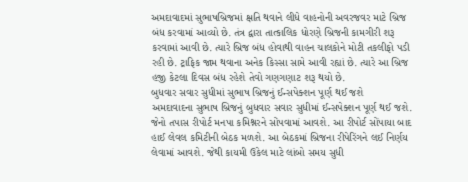અમદાવાદમાં સુભાષબ્રિજમાં ક્ષતિ થવાને લીધે વાહનોની અવરજવર માટે બ્રિજ બંધ કરવામાં આવ્યો છે. તંત્ર દ્વારા તાત્કાલિક ધોરણે બ્રિજની કામગીરી શરૂ કરવામાં આવી છે. ત્યારે બ્રિજ બંધ હોવાથી વાહન ચાલકોને મોટી તકલીફો પડી રહી છે. ટ્રાફિક જામ થવાના અનેક કિસ્સા સામે આવી રહ્યાં છે. ત્યારે આ બ્રિજ હજી કેટલા દિવસ બંધ રહેશે તેવો ગણગણાટ શરૂ થયો છે.
બુધવાર સવાર સુધીમાં સુભાષ બ્રિજનું ઈન્સપેક્શન પૂર્ણ થઈ જશે
અમદાવાદના સુભાષ બ્રિજનું બુધવાર સવાર સુધીમાં ઈન્સપેક્શન પૂર્ણ થઈ જશે. જેનો તપાસ રીપોર્ટ મનપા કમિશ્નરને સોંપવામાં આવશે. આ રીપોર્ટ સોંપાયા બાદ હાઈ લેવલ કમિટીની બેઠક મળશે. આ બેઠકમાં બ્રિજના રીપેરિંગને લઈ નિર્ણય લેવામાં આવશે. જેથી કાયમી ઉકેલ માટે લાંબો સમય સુધી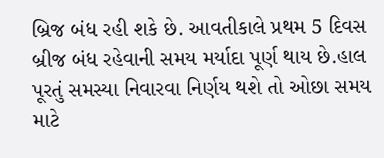બ્રિજ બંધ રહી શકે છે. આવતીકાલે પ્રથમ 5 દિવસ બ્રીજ બંધ રહેવાની સમય મર્યાદા પૂર્ણ થાય છે.હાલ પૂરતું સમસ્યા નિવારવા નિર્ણય થશે તો ઓછા સમય માટે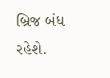બ્રિજ બંધ રહેશે.